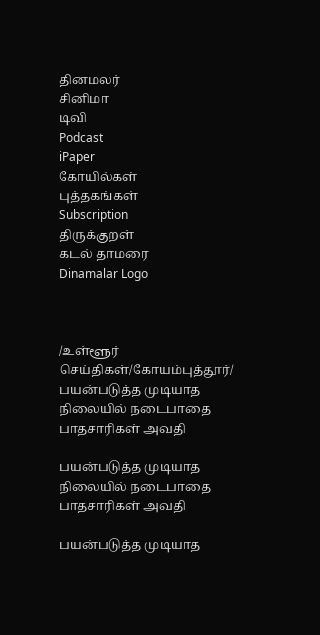தினமலர்
சினிமா
டிவி
Podcast
iPaper
கோயில்கள்
புத்தகங்கள்
Subscription
திருக்குறள்
கடல் தாமரை
Dinamalar Logo



/உள்ளூர் செய்திகள்/கோயம்புத்தூர்/ பயன்படுத்த முடியாத நிலையில் நடைபாதை பாதசாரிகள் அவதி

பயன்படுத்த முடியாத நிலையில் நடைபாதை பாதசாரிகள் அவதி

பயன்படுத்த முடியாத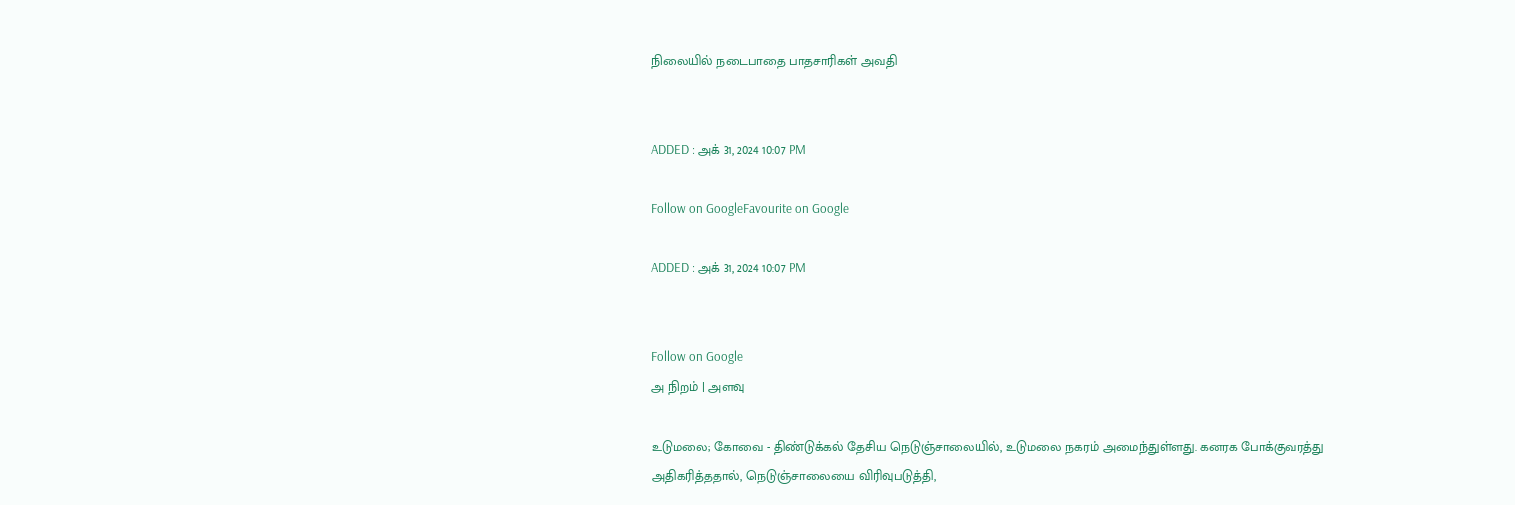நிலையில் நடைபாதை பாதசாரிகள் அவதி


ADDED : அக் 31, 2024 10:07 PM

Follow on GoogleFavourite on Google

ADDED : அக் 31, 2024 10:07 PM


Follow on Google
அ நிறம் | அளவு

உடுமலை; கோவை - திண்டுக்கல் தேசிய நெடுஞ்சாலையில், உடுமலை நகரம் அமைந்துள்ளது. கனரக போக்குவரத்து அதிகரித்ததால், நெடுஞ்சாலையை விரிவுபடுத்தி,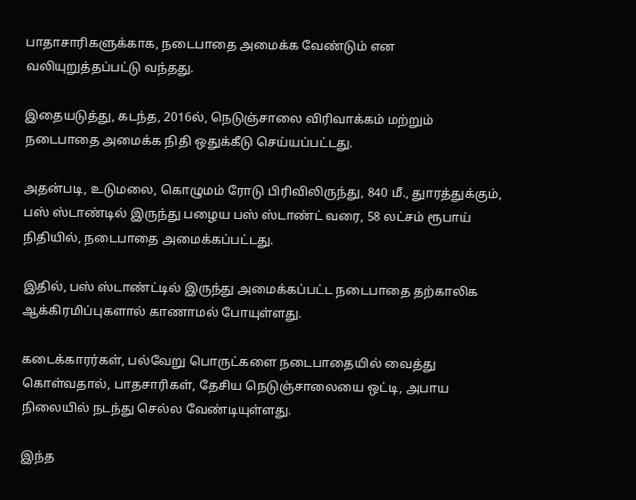பாதாசாரிகளுக்காக, நடைபாதை அமைக்க வேண்டும் என வலியுறுத்தப்பட்டு வந்தது.

இதையடுத்து, கடந்த, 2016ல், நெடுஞ்சாலை விரிவாக்கம் மற்றும் நடைபாதை அமைக்க நிதி ஒதுக்கீடு செய்யப்பட்டது.

அதன்படி, உடுமலை, கொழுமம் ரோடு பிரிவிலிருந்து, 840 மீ., துாரத்துக்கும், பஸ் ஸ்டாண்டில் இருந்து பழைய பஸ் ஸ்டாண்ட் வரை, 58 லட்சம் ரூபாய் நிதியில், நடைபாதை அமைக்கப்பட்டது.

இதில், பஸ் ஸ்டாண்ட்டில் இருந்து அமைக்கப்பட்ட நடைபாதை தற்காலிக ஆக்கிரமிப்புகளால் காணாமல் போயுள்ளது.

கடைக்காரர்கள், பல்வேறு பொருட்களை நடைபாதையில் வைத்து கொள்வதால், பாதசாரிகள், தேசிய நெடுஞ்சாலையை ஒட்டி, அபாய நிலையில் நடந்து செல்ல வேண்டியுள்ளது.

இந்த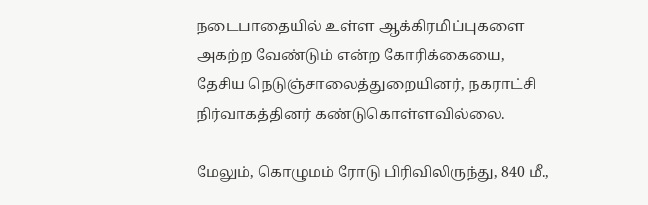நடைபாதையில் உள்ள ஆக்கிரமிப்புகளை அகற்ற வேண்டும் என்ற கோரிக்கையை, தேசிய நெடுஞ்சாலைத்துறையினர், நகராட்சி நிர்வாகத்தினர் கண்டுகொள்ளவில்லை.

மேலும், கொழுமம் ரோடு பிரிவிலிருந்து, 840 மீ.,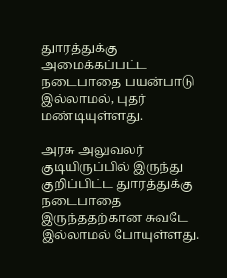துாரத்துக்கு அமைக்கப்பட்ட நடைபாதை பயன்பாடு இல்லாமல், புதர் மண்டியுள்ளது.

அரசு அலுவலர் குடியிருப்பில் இருந்து குறிப்பிட்ட துாரத்துக்கு நடைபாதை இருந்ததற்கான சுவடே இல்லாமல் போயுள்ளது.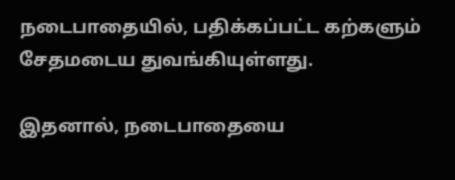நடைபாதையில், பதிக்கப்பட்ட கற்களும் சேதமடைய துவங்கியுள்ளது.

இதனால், நடைபாதையை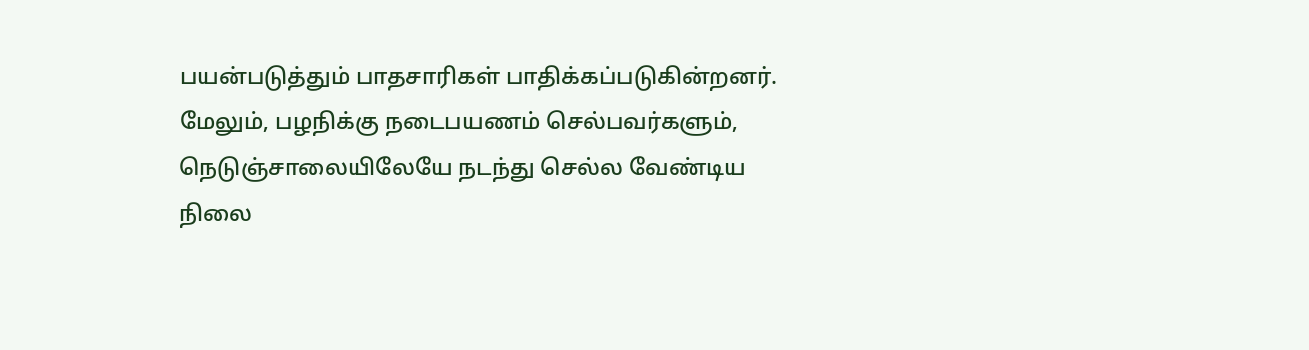பயன்படுத்தும் பாதசாரிகள் பாதிக்கப்படுகின்றனர். மேலும், பழநிக்கு நடைபயணம் செல்பவர்களும், நெடுஞ்சாலையிலேயே நடந்து செல்ல வேண்டிய நிலை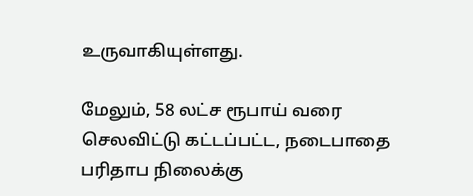உருவாகியுள்ளது.

மேலும், 58 லட்ச ரூபாய் வரை செலவிட்டு கட்டப்பட்ட, நடைபாதை பரிதாப நிலைக்கு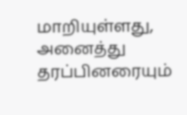மாறியுள்ளது, அனைத்து தரப்பினரையும்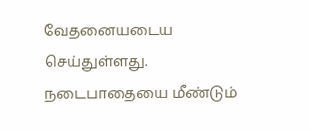வேதனையடைய செய்துள்ளது. நடைபாதையை மீண்டும்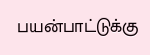பயன்பாட்டுக்கு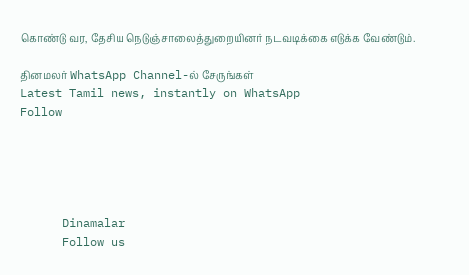கொண்டு வர, தேசிய நெடுஞ்சாலைத்துறையினர் நடவடிக்கை எடுக்க வேண்டும்.

தினமலர் WhatsApp Channel-ல் சேருங்கள்
Latest Tamil news, instantly on WhatsApp
Follow





      Dinamalar
      Follow us